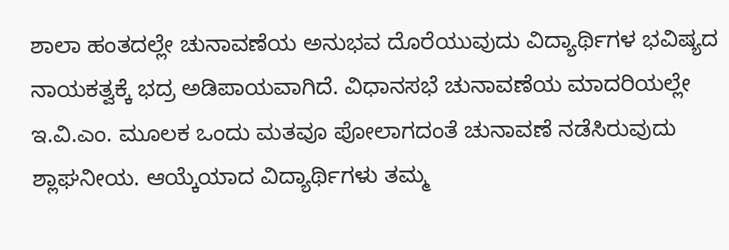ಶಾಲಾ ಹಂತದಲ್ಲೇ ಚುನಾವಣೆಯ ಅನುಭವ ದೊರೆಯುವುದು ವಿದ್ಯಾರ್ಥಿಗಳ ಭವಿಷ್ಯದ ನಾಯಕತ್ವಕ್ಕೆ ಭದ್ರ ಅಡಿಪಾಯವಾಗಿದೆ. ವಿಧಾನಸಭೆ ಚುನಾವಣೆಯ ಮಾದರಿಯಲ್ಲೇ ಇ.ವಿ.ಎಂ. ಮೂಲಕ ಒಂದು ಮತವೂ ಪೋಲಾಗದಂತೆ ಚುನಾವಣೆ ನಡೆಸಿರುವುದು ಶ್ಲಾಘನೀಯ. ಆಯ್ಕೆಯಾದ ವಿದ್ಯಾರ್ಥಿಗಳು ತಮ್ಮ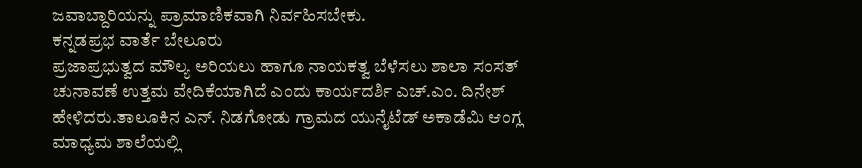ಜವಾಬ್ದಾರಿಯನ್ನು ಪ್ರಾಮಾಣಿಕವಾಗಿ ನಿರ್ವಹಿಸಬೇಕು.
ಕನ್ನಡಪ್ರಭ ವಾರ್ತೆ ಬೇಲೂರು
ಪ್ರಜಾಪ್ರಭುತ್ವದ ಮೌಲ್ಯ ಅರಿಯಲು ಹಾಗೂ ನಾಯಕತ್ವ ಬೆಳೆಸಲು ಶಾಲಾ ಸಂಸತ್ ಚುನಾವಣೆ ಉತ್ತಮ ವೇದಿಕೆಯಾಗಿದೆ ಎಂದು ಕಾರ್ಯದರ್ಶಿ ಎಚ್.ಎಂ. ದಿನೇಶ್ ಹೇಳಿದರು.ತಾಲೂಕಿನ ಎನ್. ನಿಡಗೋಡು ಗ್ರಾಮದ ಯುನೈಟೆಡ್ ಅಕಾಡೆಮಿ ಆಂಗ್ಲ ಮಾಧ್ಯಮ ಶಾಲೆಯಲ್ಲಿ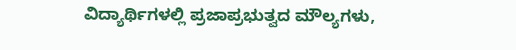ವಿದ್ಯಾರ್ಥಿಗಳಲ್ಲಿ ಪ್ರಜಾಪ್ರಭುತ್ವದ ಮೌಲ್ಯಗಳು,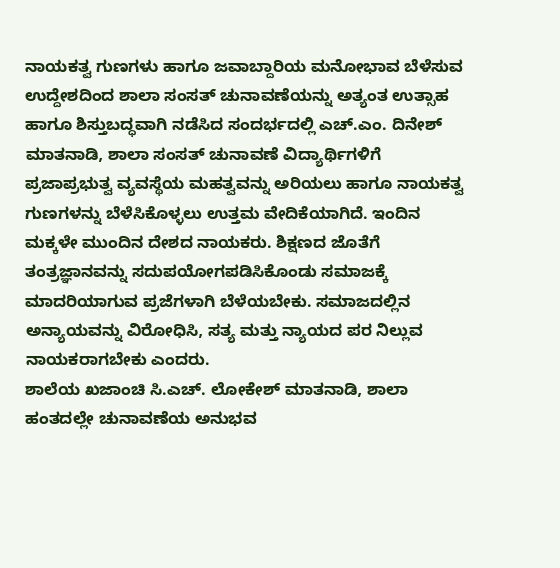ನಾಯಕತ್ವ ಗುಣಗಳು ಹಾಗೂ ಜವಾಬ್ದಾರಿಯ ಮನೋಭಾವ ಬೆಳೆಸುವ ಉದ್ದೇಶದಿಂದ ಶಾಲಾ ಸಂಸತ್ ಚುನಾವಣೆಯನ್ನು ಅತ್ಯಂತ ಉತ್ಸಾಹ ಹಾಗೂ ಶಿಸ್ತುಬದ್ಧವಾಗಿ ನಡೆಸಿದ ಸಂದರ್ಭದಲ್ಲಿ ಎಚ್.ಎಂ. ದಿನೇಶ್ ಮಾತನಾಡಿ, ಶಾಲಾ ಸಂಸತ್ ಚುನಾವಣೆ ವಿದ್ಯಾರ್ಥಿಗಳಿಗೆ ಪ್ರಜಾಪ್ರಭುತ್ವ ವ್ಯವಸ್ಥೆಯ ಮಹತ್ವವನ್ನು ಅರಿಯಲು ಹಾಗೂ ನಾಯಕತ್ವ ಗುಣಗಳನ್ನು ಬೆಳೆಸಿಕೊಳ್ಳಲು ಉತ್ತಮ ವೇದಿಕೆಯಾಗಿದೆ. ಇಂದಿನ ಮಕ್ಕಳೇ ಮುಂದಿನ ದೇಶದ ನಾಯಕರು. ಶಿಕ್ಷಣದ ಜೊತೆಗೆ ತಂತ್ರಜ್ಞಾನವನ್ನು ಸದುಪಯೋಗಪಡಿಸಿಕೊಂಡು ಸಮಾಜಕ್ಕೆ ಮಾದರಿಯಾಗುವ ಪ್ರಜೆಗಳಾಗಿ ಬೆಳೆಯಬೇಕು. ಸಮಾಜದಲ್ಲಿನ ಅನ್ಯಾಯವನ್ನು ವಿರೋಧಿಸಿ, ಸತ್ಯ ಮತ್ತು ನ್ಯಾಯದ ಪರ ನಿಲ್ಲುವ ನಾಯಕರಾಗಬೇಕು ಎಂದರು.
ಶಾಲೆಯ ಖಜಾಂಚಿ ಸಿ.ಎಚ್. ಲೋಕೇಶ್ ಮಾತನಾಡಿ, ಶಾಲಾ ಹಂತದಲ್ಲೇ ಚುನಾವಣೆಯ ಅನುಭವ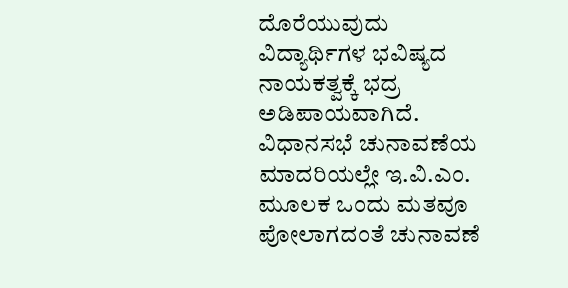ದೊರೆಯುವುದು ವಿದ್ಯಾರ್ಥಿಗಳ ಭವಿಷ್ಯದ ನಾಯಕತ್ವಕ್ಕೆ ಭದ್ರ ಅಡಿಪಾಯವಾಗಿದೆ. ವಿಧಾನಸಭೆ ಚುನಾವಣೆಯ ಮಾದರಿಯಲ್ಲೇ ಇ.ವಿ.ಎಂ. ಮೂಲಕ ಒಂದು ಮತವೂ ಪೋಲಾಗದಂತೆ ಚುನಾವಣೆ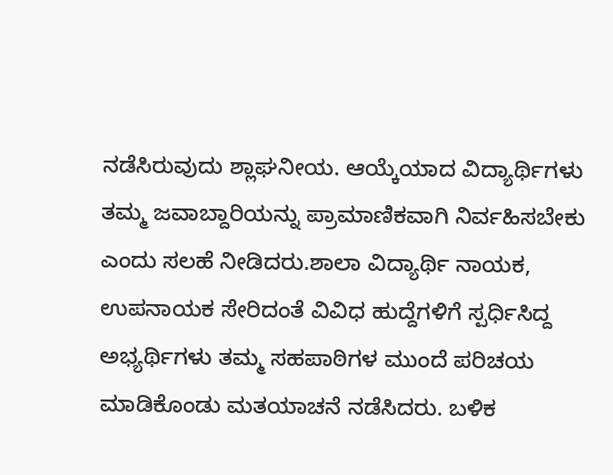ನಡೆಸಿರುವುದು ಶ್ಲಾಘನೀಯ. ಆಯ್ಕೆಯಾದ ವಿದ್ಯಾರ್ಥಿಗಳು ತಮ್ಮ ಜವಾಬ್ದಾರಿಯನ್ನು ಪ್ರಾಮಾಣಿಕವಾಗಿ ನಿರ್ವಹಿಸಬೇಕು ಎಂದು ಸಲಹೆ ನೀಡಿದರು.ಶಾಲಾ ವಿದ್ಯಾರ್ಥಿ ನಾಯಕ, ಉಪನಾಯಕ ಸೇರಿದಂತೆ ವಿವಿಧ ಹುದ್ದೆಗಳಿಗೆ ಸ್ಪರ್ಧಿಸಿದ್ದ ಅಭ್ಯರ್ಥಿಗಳು ತಮ್ಮ ಸಹಪಾಠಿಗಳ ಮುಂದೆ ಪರಿಚಯ ಮಾಡಿಕೊಂಡು ಮತಯಾಚನೆ ನಡೆಸಿದರು. ಬಳಿಕ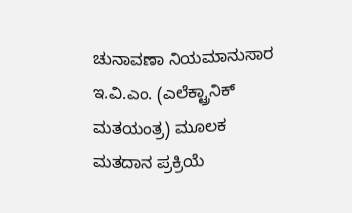ಚುನಾವಣಾ ನಿಯಮಾನುಸಾರ ಇ.ವಿ.ಎಂ. (ಎಲೆಕ್ಟ್ರಾನಿಕ್ ಮತಯಂತ್ರ) ಮೂಲಕ ಮತದಾನ ಪ್ರಕ್ರಿಯೆ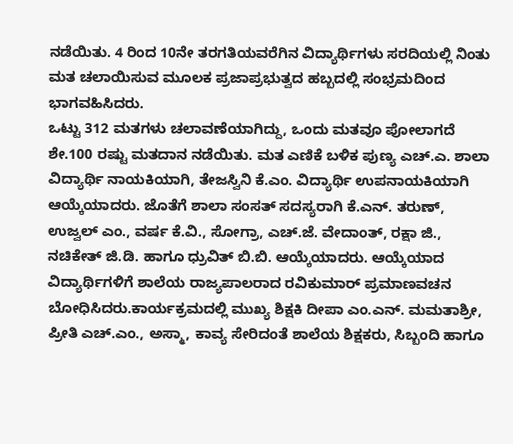ನಡೆಯಿತು. 4 ರಿಂದ 10ನೇ ತರಗತಿಯವರೆಗಿನ ವಿದ್ಯಾರ್ಥಿಗಳು ಸರದಿಯಲ್ಲಿ ನಿಂತು ಮತ ಚಲಾಯಿಸುವ ಮೂಲಕ ಪ್ರಜಾಪ್ರಭುತ್ವದ ಹಬ್ಬದಲ್ಲಿ ಸಂಭ್ರಮದಿಂದ ಭಾಗವಹಿಸಿದರು.
ಒಟ್ಟು 312 ಮತಗಳು ಚಲಾವಣೆಯಾಗಿದ್ದು, ಒಂದು ಮತವೂ ಪೋಲಾಗದೆ ಶೇ.100 ರಷ್ಟು ಮತದಾನ ನಡೆಯಿತು. ಮತ ಎಣಿಕೆ ಬಳಿಕ ಪುಣ್ಯ ಎಚ್.ಎ. ಶಾಲಾ ವಿದ್ಯಾರ್ಥಿ ನಾಯಕಿಯಾಗಿ, ತೇಜಸ್ವಿನಿ ಕೆ.ಎಂ. ವಿದ್ಯಾರ್ಥಿ ಉಪನಾಯಕಿಯಾಗಿ ಆಯ್ಕೆಯಾದರು. ಜೊತೆಗೆ ಶಾಲಾ ಸಂಸತ್ ಸದಸ್ಯರಾಗಿ ಕೆ.ಎನ್. ತರುಣ್, ಉಜ್ವಲ್ ಎಂ., ವರ್ಷ ಕೆ.ವಿ., ಸೋಗ್ರಾ, ಎಚ್.ಜೆ. ವೇದಾಂತ್, ರಕ್ಷಾ ಜಿ., ನಚಿಕೇತ್ ಜಿ.ಡಿ. ಹಾಗೂ ಧ್ರುವಿತ್ ಬಿ.ಬಿ. ಆಯ್ಕೆಯಾದರು. ಆಯ್ಕೆಯಾದ ವಿದ್ಯಾರ್ಥಿಗಳಿಗೆ ಶಾಲೆಯ ರಾಜ್ಯಪಾಲರಾದ ರವಿಕುಮಾರ್ ಪ್ರಮಾಣವಚನ ಬೋಧಿಸಿದರು.ಕಾರ್ಯಕ್ರಮದಲ್ಲಿ ಮುಖ್ಯ ಶಿಕ್ಷಕಿ ದೀಪಾ ಎಂ.ಎನ್. ಮಮತಾಶ್ರೀ, ಪ್ರೀತಿ ಎಚ್.ಎಂ., ಅಸ್ಮಾ, ಕಾವ್ಯ ಸೇರಿದಂತೆ ಶಾಲೆಯ ಶಿಕ್ಷಕರು, ಸಿಬ್ಬಂದಿ ಹಾಗೂ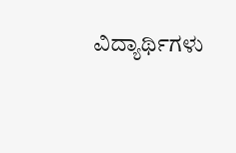ವಿದ್ಯಾರ್ಥಿಗಳು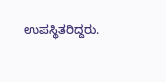ಉಪಸ್ಥಿತರಿದ್ದರು.